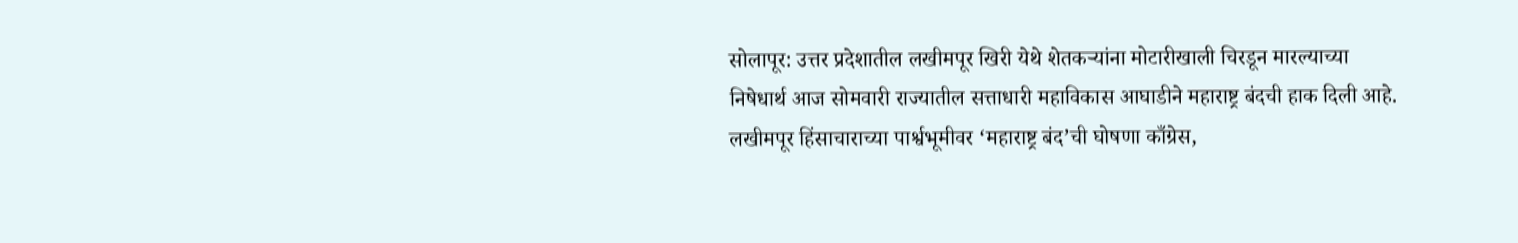सोलापूर: उत्तर प्रदेशातील लखीमपूर खिरी येथे शेतकऱ्यांना मोटारीखाली चिरडून मारल्याच्या निषेधार्थ आज सोमवारी राज्यातील सत्ताधारी महाविकास आघाडीने महाराष्ट्र बंदची हाक दिली आहे. लखीमपूर हिंसाचाराच्या पार्श्वभूमीवर ‘महाराष्ट्र बंद’ची घोषणा काँग्रेस,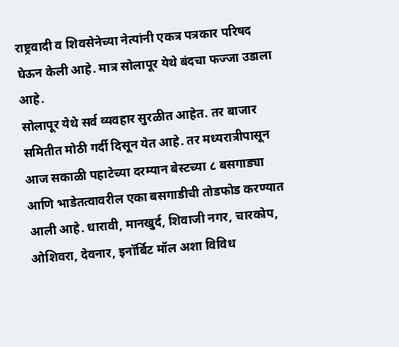राष्ट्रवादी व शिवसेनेच्या नेत्यांनी एकत्र पत्रकार परिषद घेऊन केली आहे. मात्र सोलापूर येथे बंदचा फज्जा उडाला आहे.
सोलापूर येथे सर्व व्यवहार सुरळीत आहेत. तर बाजार समितीत मोठी गर्दी दिसून येत आहे. तर मध्यरात्रीपासून आज सकाळी पहाटेच्या दरम्यान बेस्टच्या ८ बसगाड्या आणि भाडेतत्वावरील एका बसगाडीची तोडफोड करण्यात आली आहे. धारावी, मानखुर्द, शिवाजी नगर, चारकोप, ओशिवरा, देवनार, इनॉर्बिट मॉल अशा विविध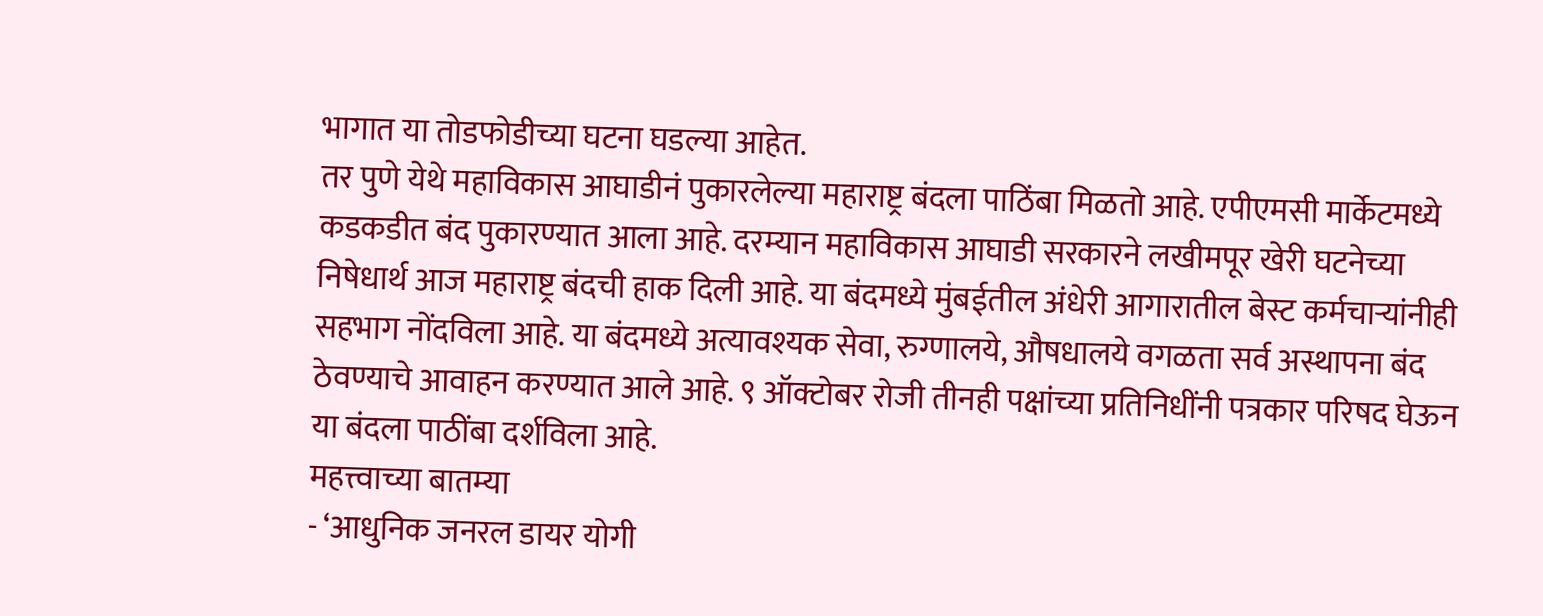भागात या तोडफोडीच्या घटना घडल्या आहेत.
तर पुणे येथे महाविकास आघाडीनं पुकारलेल्या महाराष्ट्र बंदला पाठिंबा मिळतो आहे. एपीएमसी मार्केटमध्ये कडकडीत बंद पुकारण्यात आला आहे. दरम्यान महाविकास आघाडी सरकारने लखीमपूर खेरी घटनेच्या निषेधार्थ आज महाराष्ट्र बंदची हाक दिली आहे. या बंदमध्ये मुंबईतील अंधेरी आगारातील बेस्ट कर्मचाऱ्यांनीही सहभाग नोंदविला आहे. या बंदमध्ये अत्यावश्यक सेवा, रुग्णालये, औषधालये वगळता सर्व अस्थापना बंद ठेवण्याचे आवाहन करण्यात आले आहे. ९ ऑक्टोबर रोजी तीनही पक्षांच्या प्रतिनिधींनी पत्रकार परिषद घेऊन या बंदला पाठींबा दर्शविला आहे.
महत्त्वाच्या बातम्या
- ‘आधुनिक जनरल डायर योगी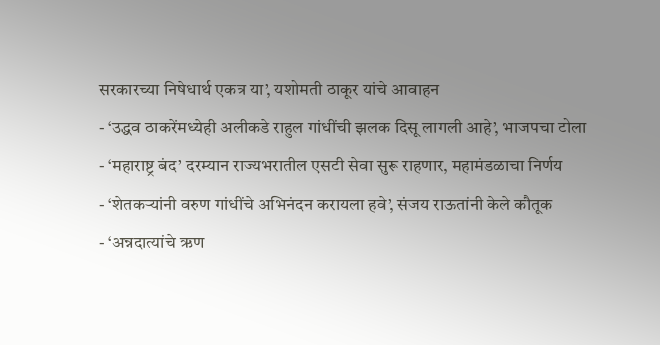सरकारच्या निषेधार्थ एकत्र या’, यशोमती ठाकूर यांचे आवाहन
- ‘उद्धव ठाकरेंमध्येही अलीकडे राहुल गांधींची झलक दिसू लागली आहे’, भाजपचा टोला
- ‘महाराष्ट्र बंद’ दरम्यान राज्यभरातील एसटी सेवा सुरू राहणार, महामंडळाचा निर्णय
- ‘शेतकऱ्यांनी वरुण गांधींचे अभिनंदन करायला हवे’, संजय राऊतांनी केले कौतूक
- ‘अन्नदात्यांचे ऋण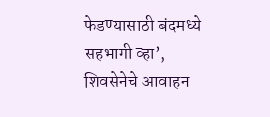फेडण्यासाठी बंदमध्ये सहभागी व्हा’, शिवसेनेचे आवाहन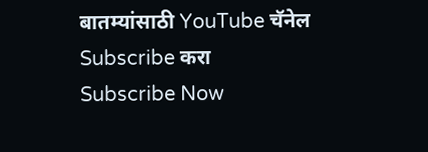बातम्यांसाठी YouTube चॅनेल Subscribe करा
Subscribe Now